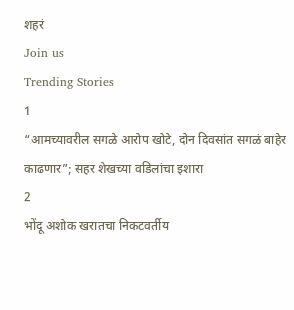शहरं
Join us
Trending Stories
1
“आमच्यावरील सगळे आरोप खोटे, दोन दिवसांत सगळं बाहेर काढणार”; सहर शेखच्या वडिलांचा इशारा
2
भोंदू अशोक खरातचा निकटवर्तीय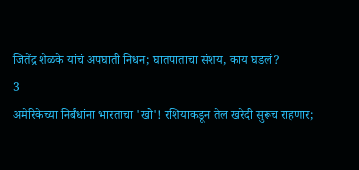जितेंद्र शेळके यांचं अपघाती निधन; घातपाताचा संशय, काय घडलं?
3
अमेरिकेच्या निर्बंधांना भारताचा 'खो'! रशियाकडून तेल खरेदी सुरूच राहणार;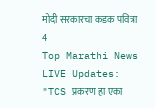मोदी सरकारचा कडक पवित्रा
4
Top Marathi News LIVE Updates: "TCS प्रकरण हा एका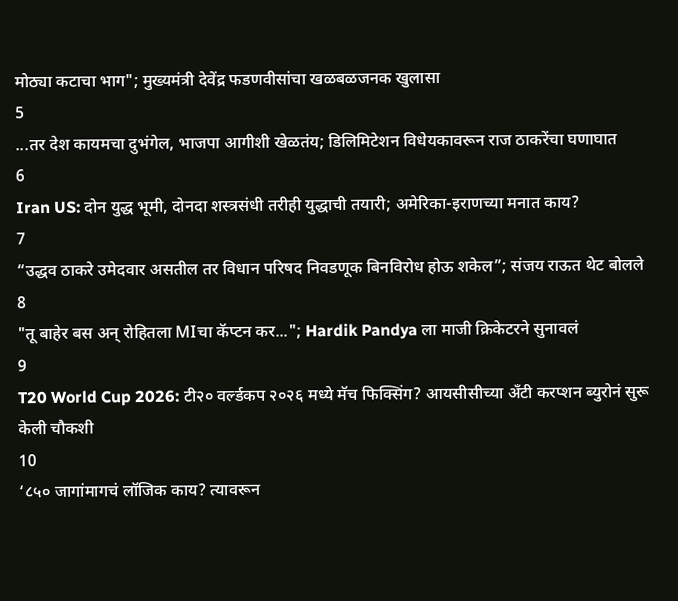मोठ्या कटाचा भाग"; मुख्यमंत्री देवेंद्र फडणवीसांचा खळबळजनक खुलासा
5
...तर देश कायमचा दुभंगेल, भाजपा आगीशी खेळतंय; डिलिमिटेशन विधेयकावरून राज ठाकरेंचा घणाघात
6
Iran US: दोन युद्ध भूमी, दोनदा शस्त्रसंधी तरीही युद्धाची तयारी; अमेरिका-इराणच्या मनात काय?
7
“उद्धव ठाकरे उमेदवार असतील तर विधान परिषद निवडणूक बिनविरोध होऊ शकेल”; संजय राऊत थेट बोलले
8
"तू बाहेर बस अन् रोहितला MIचा कॅप्टन कर..."; Hardik Pandya ला माजी क्रिकेटरने सुनावलं
9
T20 World Cup 2026: टी२० वर्ल्डकप २०२६ मध्ये मॅच फिक्सिंग? आयसीसीच्या अँटी करप्शन ब्युरोनं सुरू केली चौकशी
10
‘८५० जागांमागचं लॉजिक काय? त्यावरून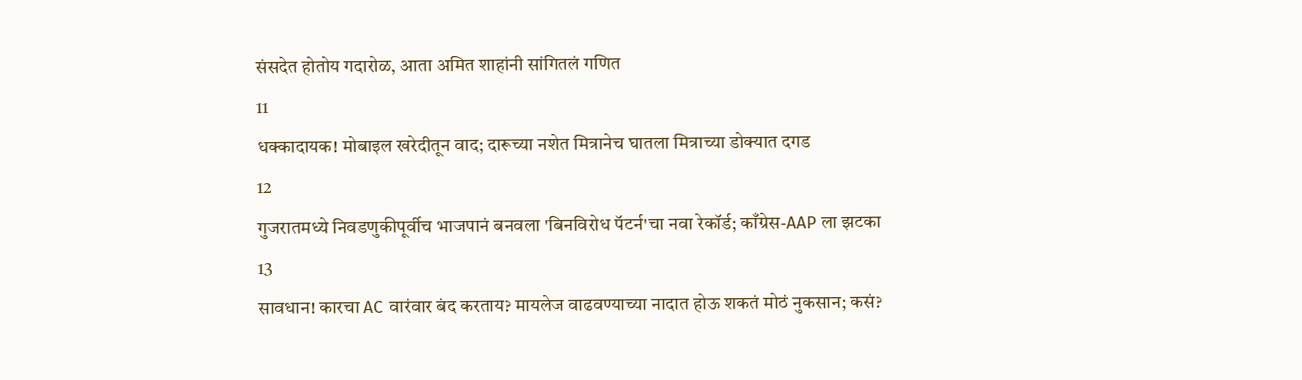संसदेत होतोय गदारोळ, आता अमित शाहांनी सांगितलं गणित
11
धक्कादायक! मोबाइल खरेदीतून वाद; दारूच्या नशेत मित्रानेच घातला मित्राच्या डोक्यात दगड
12
गुजरातमध्ये निवडणुकीपूर्वीच भाजपानं बनवला 'बिनविरोध पॅटर्न'चा नवा रेकॉर्ड; काँग्रेस-AAP ला झटका
13
सावधान! कारचा AC वारंवार बंद करताय? मायलेज वाढवण्याच्या नादात होऊ शकतं मोठं नुकसान; कसं?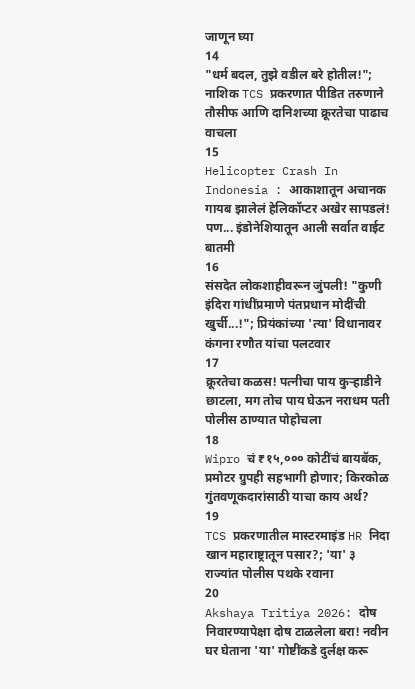जाणून घ्या
14
"धर्म बदल, तुझे वडील बरे होतील!"; नाशिक TCS प्रकरणात पीडित तरुणाने तौसीफ आणि दानिशच्या क्रूरतेचा पाढाच वाचला
15
Helicopter Crash In Indonesia : आकाशातून अचानक गायब झालेलं हेलिकॉप्टर अखेर सापडलं! पण... इंडोनेशियातून आली सर्वात वाईट बातमी
16
संसदेत लोकशाहीवरून जुंपली! "कुणी इंदिरा गांधींप्रमाणे पंतप्रधान मोदींची खुर्ची...!"; प्रियंकांच्या 'त्या' विधानावर कंगना रणौत यांचा पलटवार
17
क्रूरतेचा कळस! पत्नीचा पाय कुऱ्हाडीने छाटला, मग तोच पाय घेऊन नराधम पती पोलीस ठाण्यात पोहोचला
18
Wipro चं ₹१५,००० कोटींचं बायबॅक, प्रमोटर ग्रुपही सहभागी होणार; किरकोळ गुंतवणूकदारांसाठी याचा काय अर्थ?
19
TCS प्रकरणातील मास्टरमाइंड HR निदा खान महाराष्ट्रातून पसार?; 'या' ३ राज्यांत पोलीस पथके रवाना
20
Akshaya Tritiya 2026: दोष निवारण्यापेक्षा दोष टाळलेला बरा! नवीन घर घेताना 'या' गोष्टींकडे दुर्लक्ष करू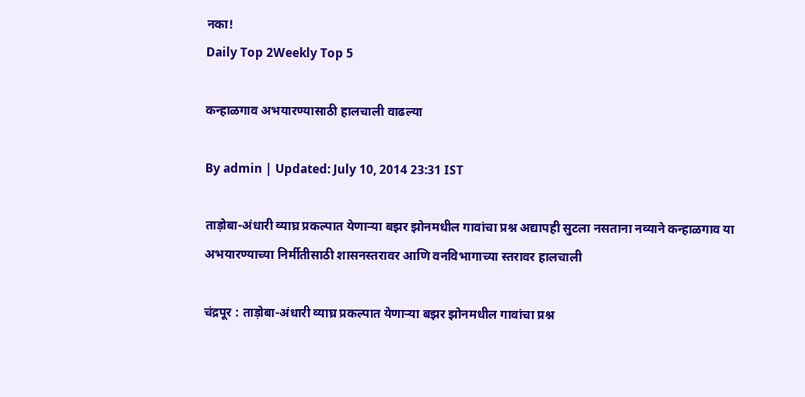नका!
Daily Top 2Weekly Top 5

कन्हाळगाव अभयारण्यासाठी हालचाली वाढल्या

By admin | Updated: July 10, 2014 23:31 IST

ताड़ोबा-अंधारी व्याघ्र प्रकल्पात येणाऱ्या बझर झोनमधील गावांचा प्रश्न अद्यापही सुटला नसताना नव्याने कन्हाळगाव या अभयारण्याच्या निर्मीतीसाठी शासनस्तरावर आणि वनविभागाच्या स्तरावर हालचाली

चंद्रपूर : ताड़ोबा-अंधारी व्याघ्र प्रकल्पात येणाऱ्या बझर झोनमधील गावांचा प्रश्न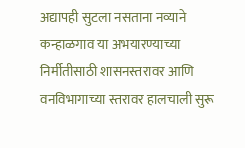अद्यापही सुटला नसताना नव्याने कन्हाळगाव या अभयारण्याच्या निर्मीतीसाठी शासनस्तरावर आणि वनविभागाच्या स्तरावर हालचाली सुरू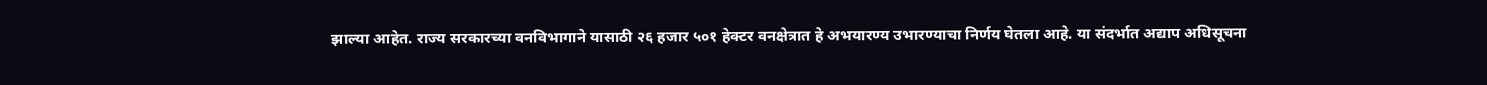झाल्या आहेत. राज्य सरकारच्या वनविभागाने यासाठी २६ हजार ५०१ हेक्टर वनक्षेत्रात हे अभयारण्य उभारण्याचा निर्णय घेतला आहे. या संदर्भात अद्याप अधिसूचना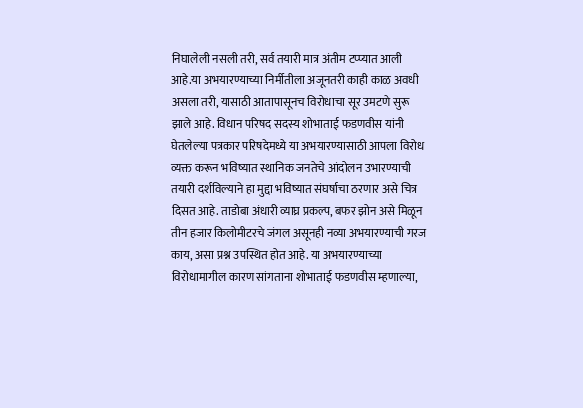निघालेली नसली तरी, सर्व तयारी मात्र अंतीम टप्प्यात आली आहे.या अभयारण्याच्या निर्मीतीला अजूनतरी काही काळ अवधी असला तरी, यासाठी आतापासूनच विरोधाचा सूर उमटणे सुरू झाले आहे. विधान परिषद सदस्य शोभाताई फडणवीस यांनी घेतलेल्या पत्रकार परिषदेमध्ये या अभयारण्यासाठी आपला विरोध व्यक्त करून भविष्यात स्थानिक जनतेचे आंदोलन उभारण्याची तयारी दर्शविल्याने हा मुद्दा भविष्यात संघर्षाचा ठरणार असे चित्र दिसत आहे. ताडोबा अंधारी व्याघ्र प्रकल्प, बफर झोन असे मिळून तीन हजार किलोमीटरचे जंगल असूनही नव्या अभयारण्याची गरज काय, असा प्रश्न उपस्थित होत आहे. या अभयारण्याच्या विरोधामागील कारण सांगताना शोभाताई फडणवीस म्हणाल्या,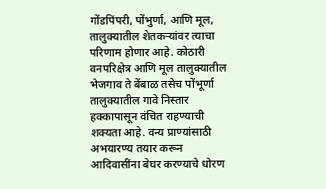गोंडपिंपरी, पोंभुर्णा, आणि मूल, तालुक्यातील शेतकऱ्यांवर त्याचा परिणाम होणार आहे. कोठारी वनपरिक्षेत्र आणि मूल तालुक्यातील भेजगाव ते बेंबाळ तसेच पोंभूर्णा तालुक्यातील गावे निस्तार हक्कापासून वंचित राहण्याची शक्यता आहे. वन्य प्राण्यांसाठी अभयारण्य तयार करून आदिवासींना बेघर करण्याचे धोरण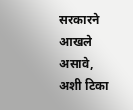सरकारने आखले असावे, अशी टिका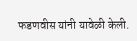फडणवीस यांनी यावेळी केली.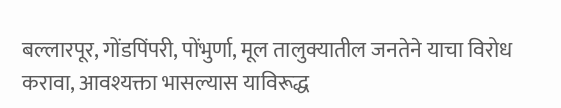बल्लारपूर, गोंडपिंपरी, पोंभुर्णा, मूल तालुक्यातील जनतेने याचा विरोध करावा, आवश्यक्ता भासल्यास याविरूद्ध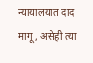न्यायालयात दाद मागू, असेही त्या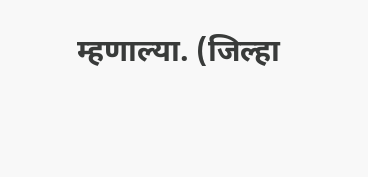म्हणाल्या. (जिल्हा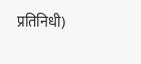प्रतिनिधी)